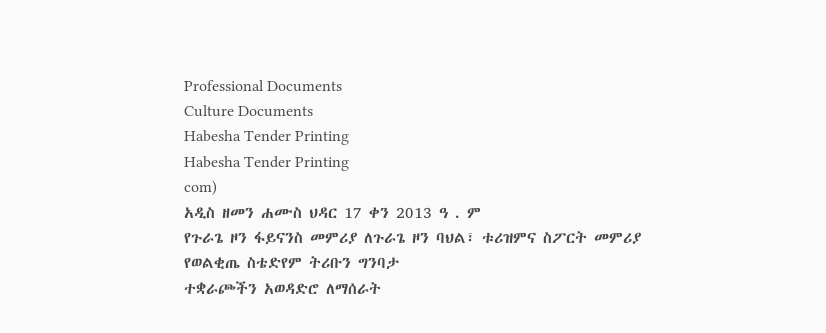Professional Documents
Culture Documents
Habesha Tender Printing
Habesha Tender Printing
com)
አዲስ ዘመን ሐሙስ ህዳር 17 ቀን 2013 ዓ . ም
የጉራጌ ዞን ፋይናንስ መምሪያ ለጉራጌ ዞን ባህል፣ ቱሪዝምና ስፖርት መምሪያ የወልቂጤ ስቴድየም ትሪቡን ግንባታ
ተቋራጮችን አወዳድሮ ለማሰራት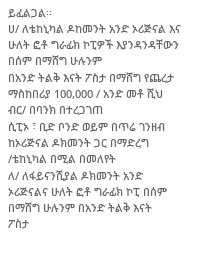ይፈልጋል፡፡
ሀ/ ለቴከኒካል ዶከመንት አንድ ኦሪጅናል እና ሁለት ፎቶ ግራፊክ ኮፒዎች እያንዳንዳቸውን በሰም በማሸግ ሁሉንም
በአንድ ትልቅ እናት ፖስታ በማሸግ የጨረታ ማስከበሪያ 100,000 / አንድ መቶ ሺህ ብር/ በባንክ በተረጋገጠ
ሲፒኦ ፣ ቢድ ቦንድ ወይም በጥሬ ገንዘብ ከኦሪጅናል ዶክመንት ጋር በማድረግ /ቴከኒካል በሚል በመለየት
ለ/ ለፋይናንሺያል ዶክመንት አንድ ኦሪጅናልና ሁለት ፎቶ ግራፊክ ኮፒ በሰም በማሸግ ሁሉንም በአንድ ትልቅ እናት
ፖስታ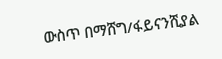ውስጥ በማሸግ/ፋይናንሺያል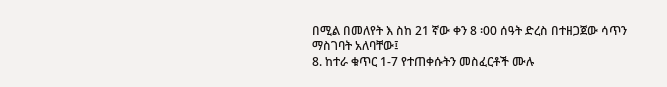በሚል በመለየት እ ስከ 21 ኛው ቀን 8 ፡00 ሰዓት ድረስ በተዘጋጀው ሳጥን
ማስገባት አለባቸው፤
8. ከተራ ቁጥር 1-7 የተጠቀሱትን መስፈርቶች ሙሉ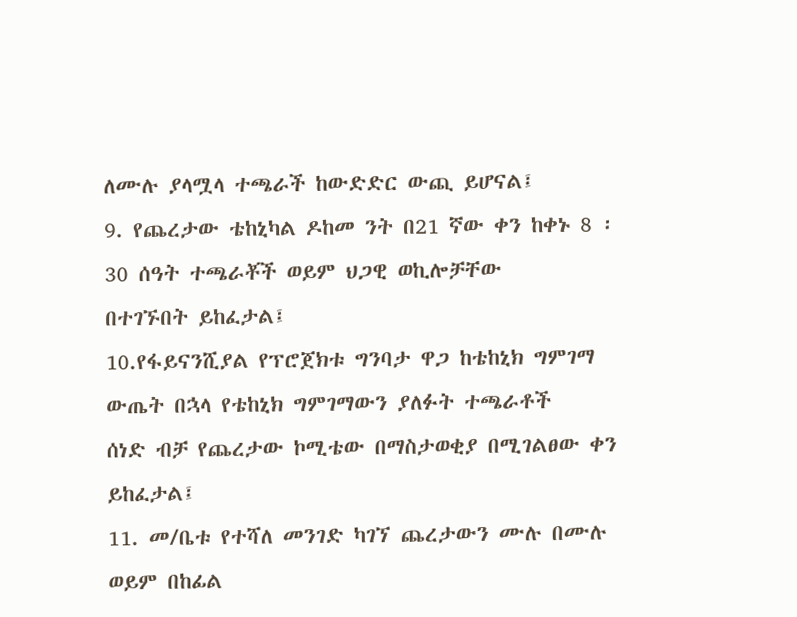ለሙሉ ያላሟላ ተጫራች ከውድድር ውጪ ይሆናል፤
9. የጨረታው ቴከኒካል ዶከመ ንት በ21 ኛው ቀን ከቀኑ 8 ፡30 ሰዓት ተጫራቾች ወይም ህጋዊ ወኪሎቻቸው
በተገኙበት ይከፈታል፤
10.የፋይናንሺያል የፕሮጀክቱ ግንባታ ዋጋ ከቴከኒክ ግምገማ ውጤት በኋላ የቴከኒክ ግምገማውን ያለፉት ተጫራቶች
ሰነድ ብቻ የጨረታው ኮሚቴው በማስታወቂያ በሚገልፀው ቀን ይከፈታል፤
11. መ/ቤቱ የተሻለ መንገድ ካገኘ ጨረታውን ሙሉ በሙሉ ወይም በከፊል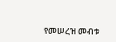የመሠረዝ መብቱ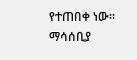የተጠበቀ ነው፡፡
ማሳሰቢያ